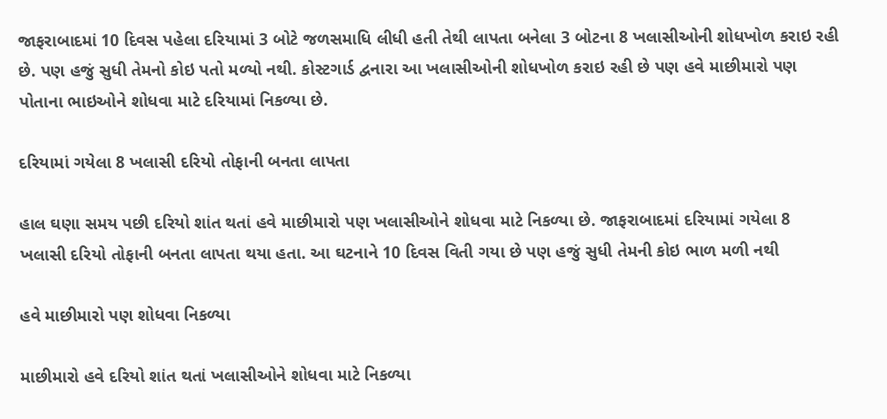જાફરાબાદમાં 10 દિવસ પહેલા દરિયામાં 3 બોટે જળસમાધિ લીધી હતી તેથી લાપતા બનેલા 3 બોટના 8 ખલાસીઓની શોધખોળ કરાઇ રહી છે. પણ હજું સુધી તેમનો કોઇ પતો મળ્યો નથી. કોસ્ટગાર્ડ દ્વનારા આ ખલાસીઓની શોધખોળ કરાઇ રહી છે પણ હવે માછીમારો પણ પોતાના ભાઇઓને શોધવા માટે દરિયામાં નિકળ્યા છે.

દરિયામાં ગયેલા 8 ખલાસી દરિયો તોફાની બનતા લાપતા

હાલ ઘણા સમય પછી દરિયો શાંત થતાં હવે માછીમારો પણ ખલાસીઓને શોધવા માટે નિકળ્યા છે. જાફરાબાદમાં દરિયામાં ગયેલા 8 ખલાસી દરિયો તોફાની બનતા લાપતા થયા હતા. આ ઘટનાને 10 દિવસ વિતી ગયા છે પણ હજું સુધી તેમની કોઇ ભાળ મળી નથી

હવે માછીમારો પણ શોધવા નિકળ્યા

માછીમારો હવે દરિયો શાંત થતાં ખલાસીઓને શોધવા માટે નિકળ્યા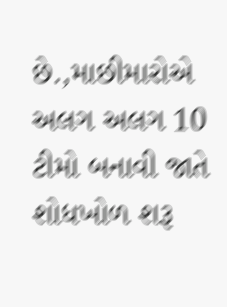છે.,માછીમારોએ અલગ અલગ 10 ટીમો બનાવી જાતે શોધખોળ શરૂ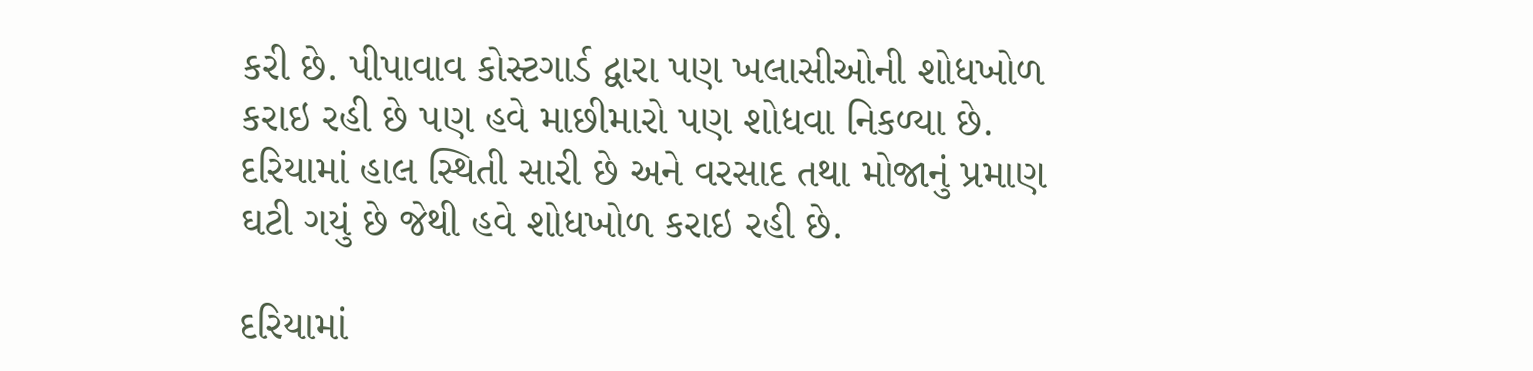કરી છે. પીપાવાવ કોસ્ટગાર્ડ દ્વારા પણ ખલાસીઓની શોધખોળ કરાઇ રહી છે પણ હવે માછીમારો પણ શોધવા નિકળ્યા છે. દરિયામાં હાલ સ્થિતી સારી છે અને વરસાદ તથા મોજાનું પ્રમાણ ઘટી ગયું છે જેથી હવે શોધખોળ કરાઇ રહી છે.

દરિયામાં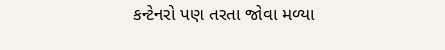કન્ટેનરો પણ તરતા જોવા મળ્યા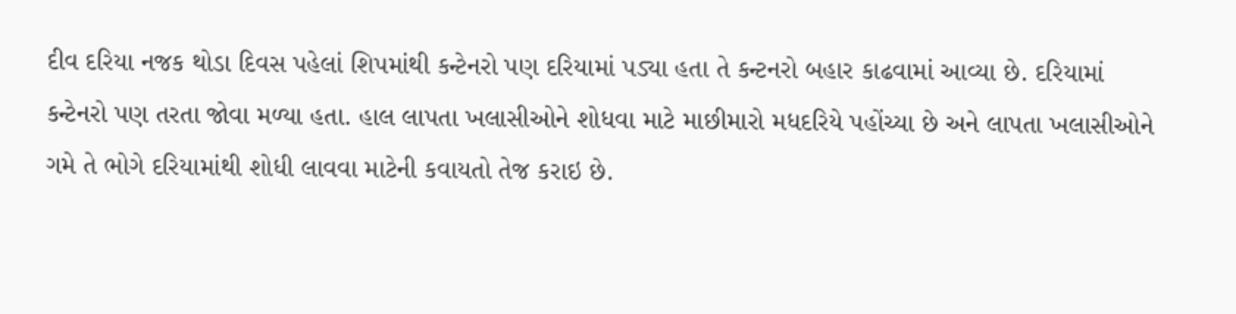દીવ દરિયા નજક થોડા દિવસ પહેલાં શિપમાંથી કન્ટેનરો પણ દરિયામાં પડ્યા હતા તે કન્ટનરો બહાર કાઢવામાં આવ્યા છે. દરિયામાં કન્ટેનરો પણ તરતા જોવા મળ્યા હતા. હાલ લાપતા ખલાસીઓને શોધવા માટે માછીમારો મધદરિયે પહોંચ્યા છે અને લાપતા ખલાસીઓને ગમે તે ભોગે દરિયામાંથી શોધી લાવવા માટેની કવાયતો તેજ કરાઇ છે.